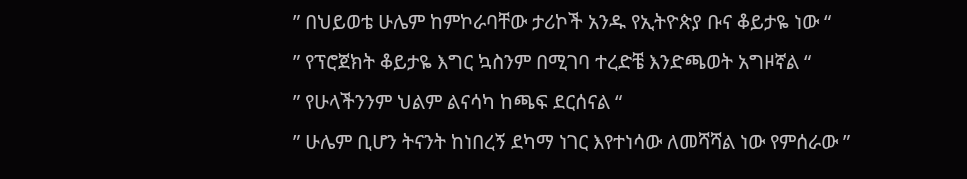” በህይወቴ ሁሌም ከምኮራባቸው ታሪኮች አንዱ የኢትዮጵያ ቡና ቆይታዬ ነው “
” የፕሮጀክት ቆይታዬ እግር ኳስንም በሚገባ ተረድቼ እንድጫወት አግዞኛል “
” የሁላችንንም ህልም ልናሳካ ከጫፍ ደርሰናል “
” ሁሌም ቢሆን ትናንት ከነበረኝ ደካማ ነገር እየተነሳው ለመሻሻል ነው የምሰራው ”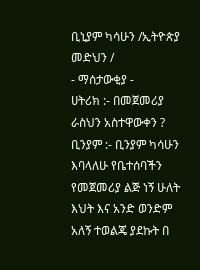ቢኒያም ካሳሁን /ኢትዮጵያ መድህን /
- ማሰታውቂያ -
ሀትሪክ :- በመጀመሪያ ራስህን አስተዋውቀን ?
ቢንያም :- ቢንያም ካሳሁን እባላለሁ የቤተሰባችን የመጀመሪያ ልጅ ነኝ ሁለት እህት እና አንድ ወንድም አለኝ ተወልጄ ያደኩት በ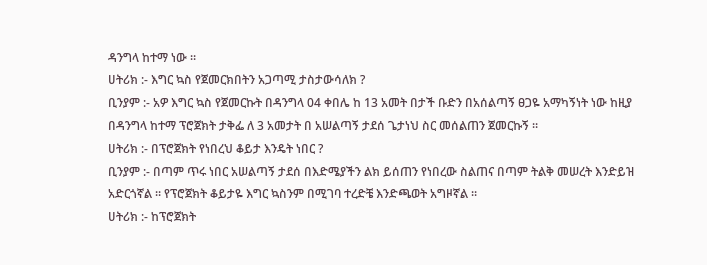ዳንግላ ከተማ ነው ።
ሀትሪክ :- እግር ኳስ የጀመርክበትን አጋጣሚ ታስታውሳለክ ?
ቢንያም :- አዎ እግር ኳስ የጀመርኩት በዳንግላ 04 ቀበሌ ከ 13 አመት በታች ቡድን በአሰልጣኝ ፀጋዬ አማካኝነት ነው ከዚያ በዳንግላ ከተማ ፕሮጀክት ታቅፌ ለ 3 አመታት በ አሠልጣኝ ታደሰ ጌታነህ ስር መሰልጠን ጀመርኩኝ ።
ሀትሪክ :- በፕሮጀክት የነበረህ ቆይታ እንዴት ነበር ?
ቢንያም :- በጣም ጥሩ ነበር አሠልጣኝ ታደሰ በእድሜያችን ልክ ይሰጠን የነበረው ስልጠና በጣም ትልቅ መሠረት እንድይዝ አድርጎኛል ። የፕሮጀክት ቆይታዬ እግር ኳስንም በሚገባ ተረድቼ እንድጫወት አግዞኛል ።
ሀትሪክ :- ከፕሮጀክት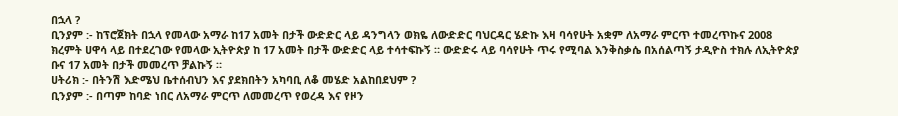በኋላ ?
ቢንያም :- ከፕሮጀክት በኋላ የመላው አማራ ከ17 አመት በታች ውድድር ላይ ዳንግላን ወክዬ ለውድድር ባህርዳር ሄድኩ እዛ ባሳየሁት አቋም ለአማራ ምርጥ ተመረጥኩና 2008 ክረምት ሀዋሳ ላይ በተደረገው የመላው ኢትዮጵያ ከ 17 አመት በታች ውድድር ላይ ተሳተፍኩኝ ። ውድድሩ ላይ ባሳየሁት ጥሩ የሚባል እንቅስቃሴ በአሰልጣኝ ታዲዮስ ተክሉ ለኢትዮጵያ ቡና 17 አመት በታች መመረጥ ቻልኩኝ ።
ሀትሪክ :- በትንሽ እድሜህ ቤተሰብህን እና ያደክበትን አካባቢ ለቆ መሄድ አልከበደህም ?
ቢንያም :- በጣም ከባድ ነበር ለአማራ ምርጥ ለመመረጥ የወረዳ እና የዞን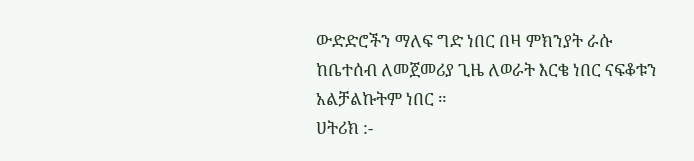ውድድሮችን ማለፍ ግድ ነበር በዛ ምክንያት ራሱ ከቤተሰብ ለመጀመሪያ ጊዜ ለወራት እርቄ ነበር ናፍቆቱን አልቻልኩትም ነበር ።
ሀትሪክ :-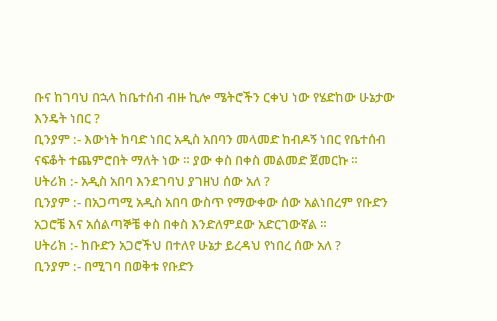ቡና ከገባህ በኋላ ከቤተሰብ ብዙ ኪሎ ሜትሮችን ርቀህ ነው የሄድከው ሁኔታው እንዴት ነበር ?
ቢንያም :- እውነት ከባድ ነበር አዲስ አበባን መላመድ ከብዶኝ ነበር የቤተሰብ ናፍቆት ተጨምሮበት ማለት ነው ። ያው ቀስ በቀስ መልመድ ጀመርኩ ።
ሀትሪክ :- አዲስ አበባ እንደገባህ ያገዘህ ሰው አለ ?
ቢንያም :- በአጋጣሚ አዲስ አበባ ውስጥ የማውቀው ሰው አልነበረም የቡድን አጋሮቼ እና አሰልጣኞቼ ቀስ በቀስ እንድለምደው አድርገውኛል ።
ሀትሪክ :- ከቡድን አጋሮችህ በተለየ ሁኔታ ይረዳህ የነበረ ሰው አለ ?
ቢንያም :- በሚገባ በወቅቱ የቡድን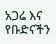አጋሬ እና የቡድናችን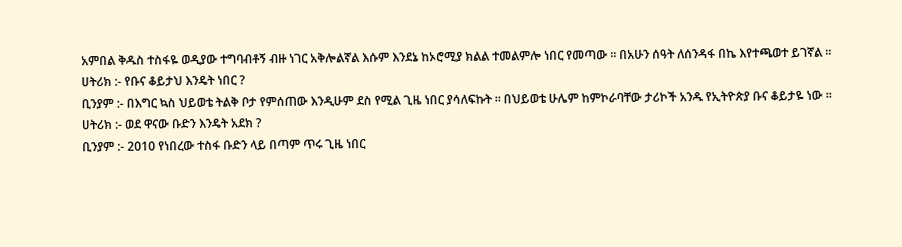አምበል ቅዱስ ተስፋዬ ወዲያው ተግባብቶኝ ብዙ ነገር አቅሎልኛል እሱም እንደኔ ከኦሮሚያ ክልል ተመልምሎ ነበር የመጣው ። በአሁን ሰዓት ለሰንዳፋ በኬ እየተጫወተ ይገኛል ።
ሀትሪክ :- የቡና ቆይታህ እንዴት ነበር ?
ቢንያም :- በእግር ኳስ ህይወቴ ትልቅ ቦታ የምሰጠው እንዲሁም ደስ የሚል ጊዜ ነበር ያሳለፍኩት ። በህይወቴ ሁሌም ከምኮራባቸው ታሪኮች አንዱ የኢትዮጵያ ቡና ቆይታዬ ነው ።
ሀትሪክ :- ወደ ዋናው ቡድን እንዴት አደክ ?
ቢንያም :- 2010 የነበረው ተስፋ ቡድን ላይ በጣም ጥሩ ጊዜ ነበር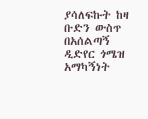ያሳለፍኩት ከዛ ቡድን ውስጥ በአሰልጣኝ ዲድየር ጎሜዝ አማካኝነት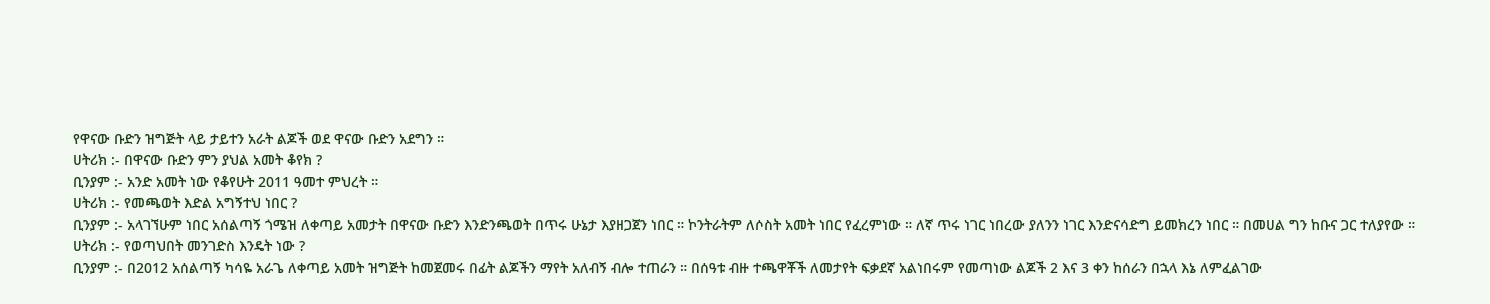የዋናው ቡድን ዝግጅት ላይ ታይተን አራት ልጆች ወደ ዋናው ቡድን አደግን ።
ሀትሪክ :- በዋናው ቡድን ምን ያህል አመት ቆየክ ?
ቢንያም :- አንድ አመት ነው የቆየሁት 2011 ዓመተ ምህረት ።
ሀትሪክ :- የመጫወት እድል አግኝተህ ነበር ?
ቢንያም :- አላገኘሁም ነበር አሰልጣኝ ጎሜዝ ለቀጣይ አመታት በዋናው ቡድን እንድንጫወት በጥሩ ሁኔታ እያዘጋጀን ነበር ። ኮንትራትም ለሶስት አመት ነበር የፈረምነው ። ለኛ ጥሩ ነገር ነበረው ያለንን ነገር እንድናሳድግ ይመክረን ነበር ። በመሀል ግን ከቡና ጋር ተለያየው ።
ሀትሪክ :- የወጣህበት መንገድስ እንዴት ነው ?
ቢንያም :- በ2012 አሰልጣኝ ካሳዬ አራጌ ለቀጣይ አመት ዝግጅት ከመጀመሩ በፊት ልጆችን ማየት አለብኝ ብሎ ተጠራን ። በሰዓቱ ብዙ ተጫዋቾች ለመታየት ፍቃደኛ አልነበሩም የመጣነው ልጆች 2 እና 3 ቀን ከሰራን በኋላ እኔ ለምፈልገው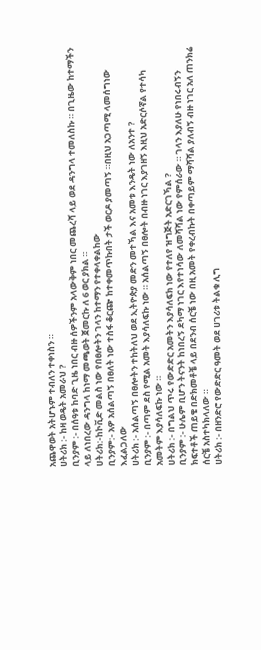አጨዋወት አትሆኑም ተብለን ተቀነስን ።
ሀትሪክ :- ከዛ ወዴት አመራህ ?
ቢንያም :- በሰዓቱ ከባድ ጊዜ ነበር ብዙ ሰዎችንም አላውቅም ነበር መጨረሻ ላይ ወደ ዳንግላ ተመለስኩ ። በጊዜው ከተማችን ላይ ለነበረው ዳንግላ ከነማ መጫወት ጀመርኩ ለ 6 ወር ያክል ።
ሀትሪክ:-ከኮቪድ መልስ ነው የበፀሎትን ገላን ከተማን የተቀላቀልከው
ቢንያም:- አዎ አሰልጣኝ በፀለት ነው ተስፋ ቆርጬ ከተቀመጥኩበት ታች ወርዶ ያመጣኝ ።በዚህ አጋጣሚ ላመሰግነው እፈልጋለው
ሀትሪክ :- አሰልጣኝ በፀሎትን ተከትለህ ወደ ኢትዮጵያ መድን መተኻል እና አመቱ እንዴት ነው ለአንተ ?
ቢንያም :- በጣም ደስ የሚል አመት እያሳለፍኩ ነው ። አሰልጣኝ በፀሎት በብዙ ነገር እያገዘኝ እዚህ አድርሶኛል የተሳካ አመትም እያሳለፍኩ ነው ።
ሀትሪክ :- በግልህ ጥሩ የውድድር አመትን እያሳለፍክ ነው የተለየ ዝግጅት አድርገኻል ?
ቢንያም :- ሁሌም ቢሆን ትናንት ከነበረኝ ደካማ ነገር እየተነሳው ለመሻሻል ነው የምሰራው ። ገላን እያለሁ የነበሩብኝን ክፍተቶች ጠይቄ በድክመቶቼ ላይ በደንብ ሰርቼ ነው በዚ አመት የቀረብኩት በቀጣይም ማሻሻል ያለብኝ ብዙ ነገር አለ ጠንክሬ ሰርቼ አስተካክላለው ።
ሀትሪክ :- በዘንድሮ የውድድር ዓመት ወደ ሀገሪቱ ትልቁ ሊግ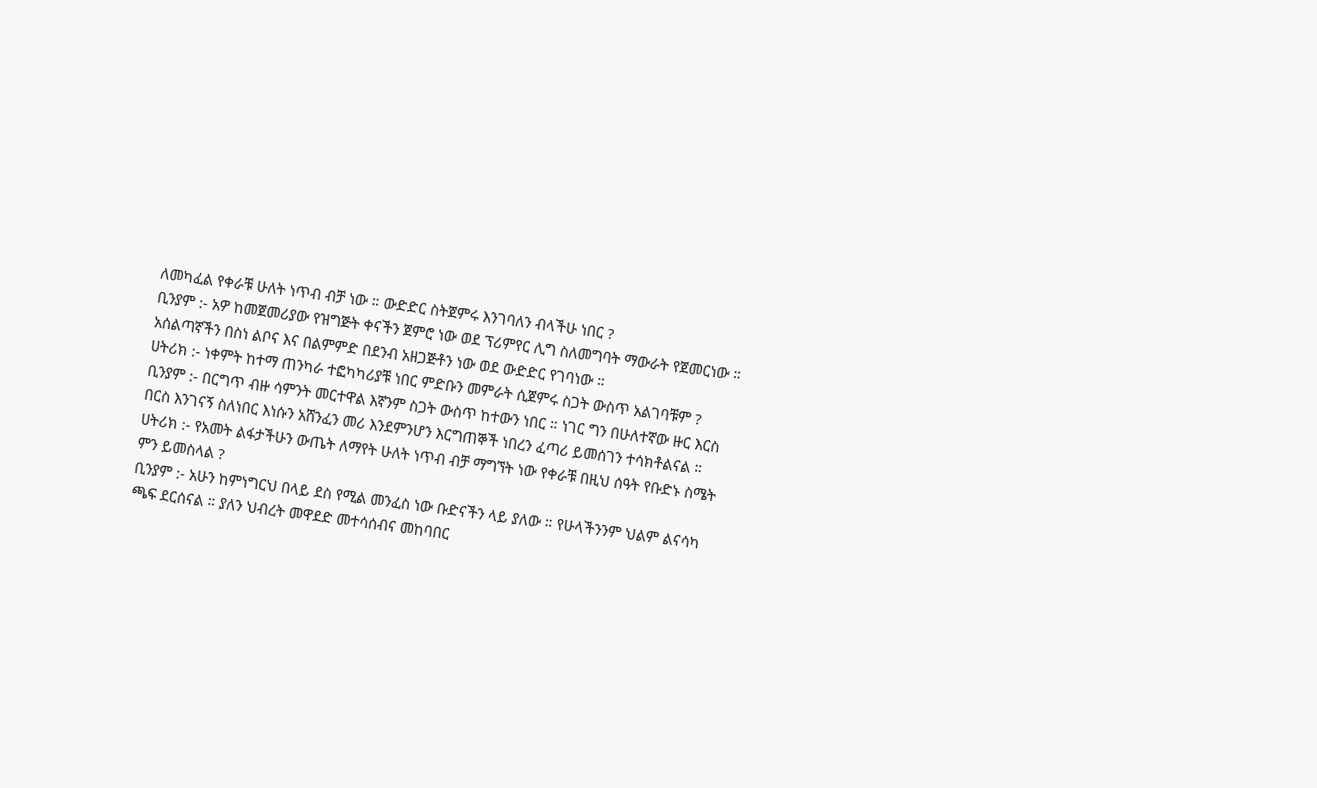ለመካፈል የቀራቹ ሁለት ነጥብ ብቻ ነው ። ውድድር ስትጀምሩ እንገባለን ብላችሁ ነበር ?
ቢንያም :- አዎ ከመጀመሪያው የዝግጅት ቀናችን ጀምሮ ነው ወደ ፕሪምየር ሊግ ስለመግባት ማውራት የጀመርነው ። አሰልጣኛችን በስነ ልቦና እና በልምምድ በደንብ አዘጋጅቶን ነው ወደ ውድድር የገባነው ።
ሀትሪክ :- ነቀምት ከተማ ጠንካራ ተፎካካሪያቹ ነበር ምድቡን መምራት ሲጀምሩ ስጋት ውስጥ አልገባቹም ?
ቢንያም :- በርግጥ ብዙ ሳምንት መርተዋል እኛንም ስጋት ውስጥ ከተውን ነበር ። ነገር ግን በሁለተኛው ዙር እርስ በርስ እንገናኝ ስለነበር እነሱን አሸንፈን መሪ እንደምንሆን እርግጠኞች ነበረን ፈጣሪ ይመሰገን ተሳክቶልናል ።
ሀትሪክ :- የአመት ልፋታችሁን ውጤት ለማየት ሁለት ነጥብ ብቻ ማግኘት ነው የቀራቹ በዚህ ሰዓት የቡድኑ ስሜት ምን ይመስላል ?
ቢንያም :- አሁን ከምነግርህ በላይ ደስ የሚል መንፈስ ነው ቡድናችን ላይ ያለው ። የሁላችንንም ህልም ልናሳካ ጫፍ ደርሰናል ። ያለን ህብረት መዋደድ መተሳሰብና መከባበር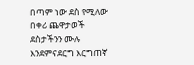በጣም ነው ደስ የሚለው በቀሪ ጨዋታወች ደስታችንን ሙሉ እንደምናደርግ እርግጠኛ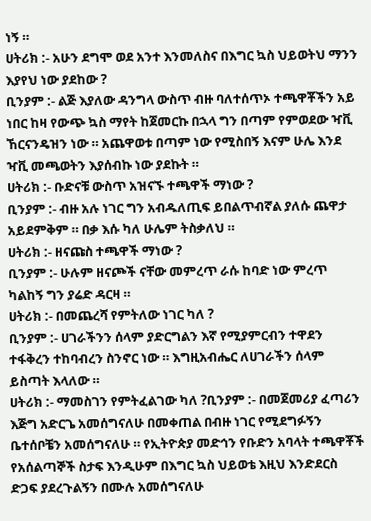ነኝ ።
ሀትሪክ :- አሁን ደግሞ ወደ አንተ እንመለስና በእግር ኳስ ህይወትህ ማንን እያየህ ነው ያደከው ?
ቢንያም :- ልጅ እያለው ዳንግላ ውስጥ ብዙ ባለተሰጥኦ ተጫዋቾችን አይ ነበር ከዛ የውጭ ኳስ ማየት ከጀመርኩ በኋላ ግን በጣም የምወደው ዣቪ ኸርናንዴዝን ነው ። አጨዋወቱ በጣም ነው የሚስበኝ እናም ሁሌ እንደ ዣቪ መጫወትን እያሰብኩ ነው ያደኩት ።
ሀትሪክ :- ቡድናቹ ውስጥ አዝናኙ ተጫዋች ማነው ?
ቢንያም :- ብዙ አሉ ነገር ግን አብዱለጢፍ ይበልጥብኛል ያለሱ ጨዋታ አይደምቅም ። በቃ እሱ ካለ ሁሌም ትስቃለህ ።
ሀትሪክ :- ዘናጩስ ተጫዋች ማነው ?
ቢንያም :- ሁሉም ዘናጮች ናቸው መምረጥ ራሱ ከባድ ነው ምረጥ ካልከኝ ግን ያሬድ ዳርዛ ።
ሀትሪክ :- በመጨረሻ የምትለው ነገር ካለ ?
ቢንያም :- ሀገራችንን ሰላም ያድርግልን እኛ የሚያምርብን ተዋደን ተፋቅረን ተከባብረን ስንኖር ነው ። እግዚአብሔር ለሀገራችን ሰላም ይስጣት እላለው ።
ሀትሪክ :- ማመስገን የምትፈልገው ካለ ?ቢንያም :- በመጀመሪያ ፈጣሪን እጅግ አድርጌ አመሰግናለሁ በመቀጠል በብዙ ነገር የሚደግፉኝን ቤተሰቦቼን አመሰግናለሁ ። የኢትዮጵያ መድኅን የቡድን አባላት ተጫዋቾች የአሰልጣኞች ስታፍ እንዲሁም በእግር ኳስ ህይወቴ እዚህ እንድደርስ ድጋፍ ያደረጉልኝን በሙሉ አመሰግናለሁ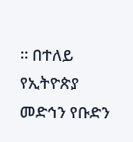። በተለይ
የኢትዮጵያ መድኅን የቡድን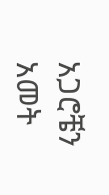አጋሮቼን አመት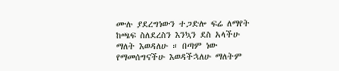ሙሉ ያደረግነውን ተጋድሎ ፍሬ ለማየት ከጫፍ ስለደረስን እንኳን ደስ አላችሁ ማለት እወዳለሁ ። በጣም ነው የማመሰግናችሁ እወዳችኋለሁ ማለትም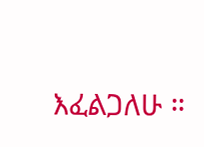እፈልጋለሁ ።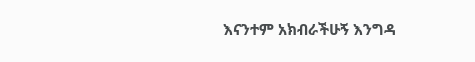እናንተም አክብራችሁኝ እንግዳ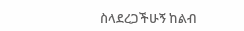ስላደረጋችሁኝ ከልብ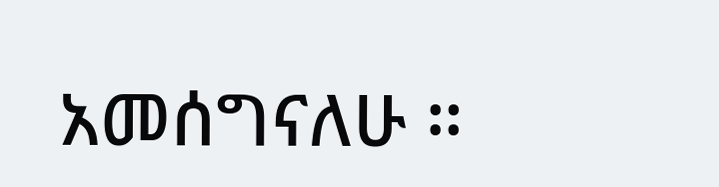አመሰግናለሁ ።